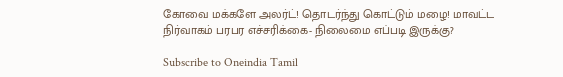கோவை மக்களே அலர்ட்! தொடர்ந்து கொட்டும் மழை! மாவட்ட நிர்வாகம் பரபர எச்சரிக்கை- நிலைமை எப்படி இருக்கு?

Subscribe to Oneindia Tamil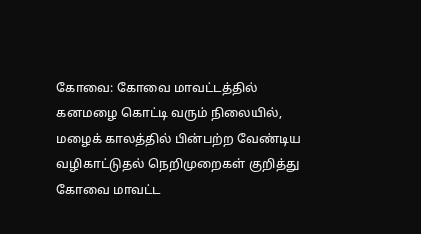கோவை: கோவை மாவட்டத்தில் கனமழை கொட்டி வரும் நிலையில், மழைக் காலத்தில் பின்பற்ற வேண்டிய வழிகாட்டுதல் நெறிமுறைகள் குறித்து கோவை மாவட்ட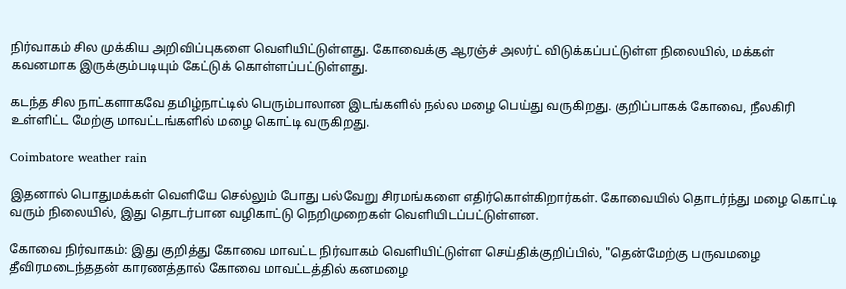நிர்வாகம் சில முக்கிய அறிவிப்புகளை வெளியிட்டுள்ளது. கோவைக்கு ஆரஞ்ச் அலர்ட் விடுக்கப்பட்டுள்ள நிலையில், மக்கள் கவனமாக இருக்கும்படியும் கேட்டுக் கொள்ளப்பட்டுள்ளது.

கடந்த சில நாட்களாகவே தமிழ்நாட்டில் பெரும்பாலான இடங்களில் நல்ல மழை பெய்து வருகிறது. குறிப்பாகக் கோவை, நீலகிரி உள்ளிட்ட மேற்கு மாவட்டங்களில் மழை கொட்டி வருகிறது.

Coimbatore weather rain

இதனால் பொதுமக்கள் வெளியே செல்லும் போது பல்வேறு சிரமங்களை எதிர்கொள்கிறார்கள். கோவையில் தொடர்ந்து மழை கொட்டி வரும் நிலையில், இது தொடர்பான வழிகாட்டு நெறிமுறைகள் வெளியிடப்பட்டுள்ளன.

கோவை நிர்வாகம்: இது குறித்து கோவை மாவட்ட நிர்வாகம் வெளியிட்டுள்ள செய்திக்குறிப்பில், "தென்மேற்கு பருவமழை தீவிரமடைந்ததன் காரணத்தால் கோவை மாவட்டத்தில் கனமழை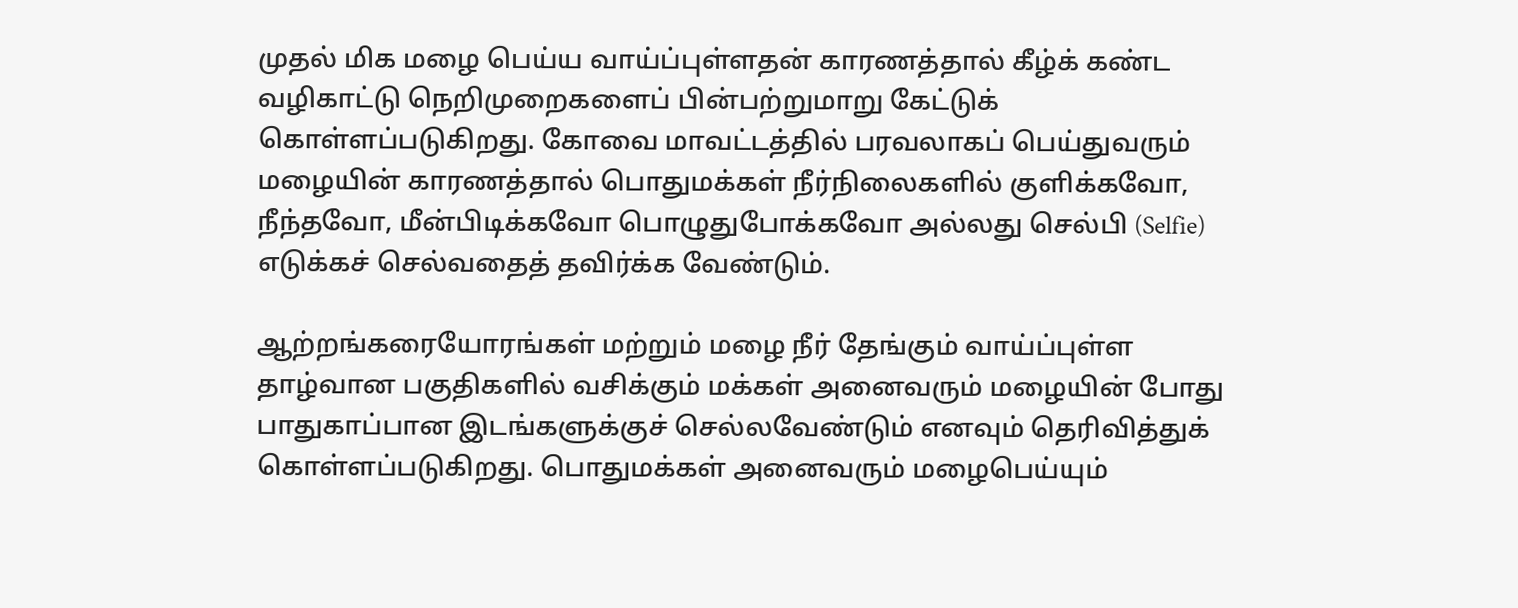முதல் மிக மழை பெய்ய வாய்ப்புள்ளதன் காரணத்தால் கீழ்க் கண்ட வழிகாட்டு நெறிமுறைகளைப் பின்பற்றுமாறு கேட்டுக் கொள்ளப்படுகிறது. கோவை மாவட்டத்தில் பரவலாகப் பெய்துவரும் மழையின் காரணத்தால் பொதுமக்கள் நீர்நிலைகளில் குளிக்கவோ, நீந்தவோ, மீன்பிடிக்கவோ பொழுதுபோக்கவோ அல்லது செல்பி (Selfie) எடுக்கச் செல்வதைத் தவிர்க்க வேண்டும்.

ஆற்றங்கரையோரங்கள் மற்றும் மழை நீர் தேங்கும் வாய்ப்புள்ள தாழ்வான பகுதிகளில் வசிக்கும் மக்கள் அனைவரும் மழையின் போது பாதுகாப்பான இடங்களுக்குச் செல்லவேண்டும் எனவும் தெரிவித்துக் கொள்ளப்படுகிறது. பொதுமக்கள் அனைவரும் மழைபெய்யும்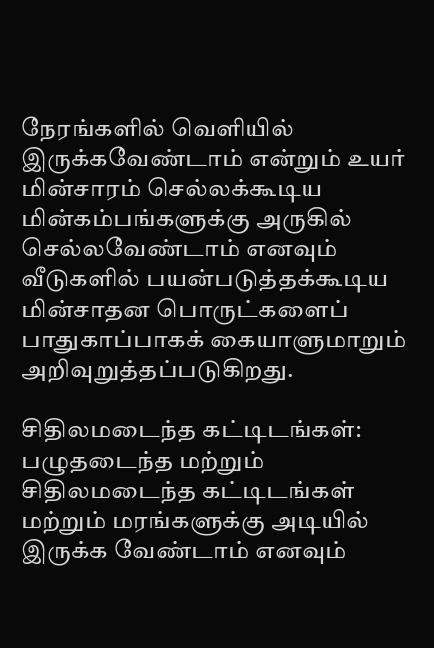நேரங்களில் வெளியில் இருக்கவேண்டாம் என்றும் உயர் மின்சாரம் செல்லக்கூடிய மின்கம்பங்களுக்கு அருகில் செல்லவேண்டாம் எனவும் வீடுகளில் பயன்படுத்தக்கூடிய மின்சாதன பொருட்களைப் பாதுகாப்பாகக் கையாளுமாறும் அறிவுறுத்தப்படுகிறது.

சிதிலமடைந்த கட்டிடங்கள்: பழுதடைந்த மற்றும் சிதிலமடைந்த கட்டிடங்கள் மற்றும் மரங்களுக்கு அடியில் இருக்க வேண்டாம் எனவும்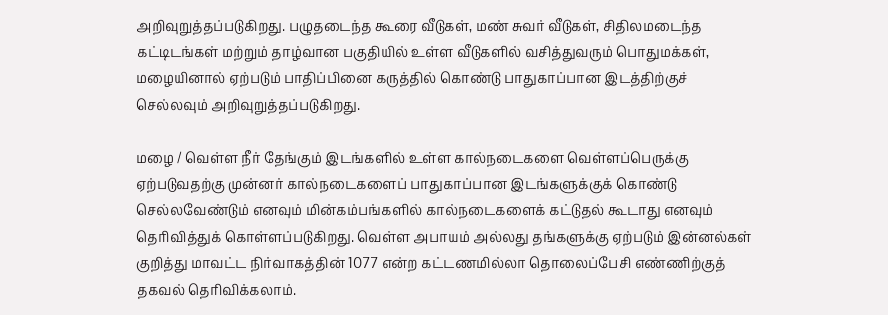அறிவுறுத்தப்படுகிறது. பழுதடைந்த கூரை வீடுகள், மண் சுவர் வீடுகள், சிதிலமடைந்த கட்டிடங்கள் மற்றும் தாழ்வான பகுதியில் உள்ள வீடுகளில் வசித்துவரும் பொதுமக்கள், மழையினால் ஏற்படும் பாதிப்பினை கருத்தில் கொண்டு பாதுகாப்பான இடத்திற்குச் செல்லவும் அறிவுறுத்தப்படுகிறது.

மழை / வெள்ள நீர் தேங்கும் இடங்களில் உள்ள கால்நடைகளை வெள்ளப்பெருக்கு ஏற்படுவதற்கு முன்னர் கால்நடைகளைப் பாதுகாப்பான இடங்களுக்குக் கொண்டு செல்லவேண்டும் எனவும் மின்கம்பங்களில் கால்நடைகளைக் கட்டுதல் கூடாது எனவும் தெரிவித்துக் கொள்ளப்படுகிறது. வெள்ள அபாயம் அல்லது தங்களுக்கு ஏற்படும் இன்னல்கள் குறித்து மாவட்ட நிர்வாகத்தின் 1077 என்ற கட்டணமில்லா தொலைப்பேசி எண்ணிற்குத் தகவல் தெரிவிக்கலாம்.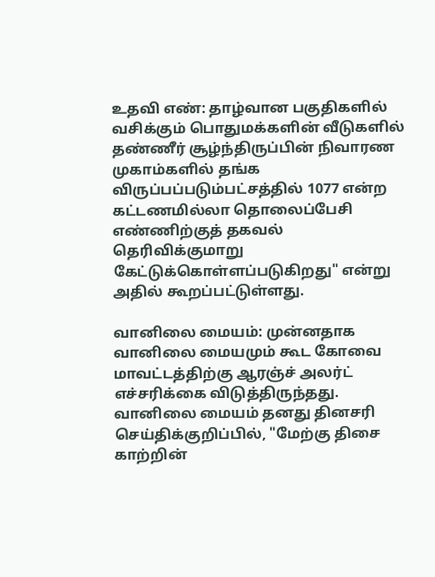உதவி எண்: தாழ்வான பகுதிகளில் வசிக்கும் பொதுமக்களின் வீடுகளில் தண்ணீர் சூழ்ந்திருப்பின் நிவாரண முகாம்களில் தங்க விருப்பப்படும்பட்சத்தில் 1077 என்ற கட்டணமில்லா தொலைப்பேசி எண்ணிற்குத் தகவல் தெரிவிக்குமாறு கேட்டுக்கொள்ளப்படுகிறது" என்று அதில் கூறப்பட்டுள்ளது.

வானிலை மையம்: முன்னதாக வானிலை மையமும் கூட கோவை மாவட்டத்திற்கு ஆரஞ்ச் அலர்ட் எச்சரிக்கை விடுத்திருந்தது. வானிலை மையம் தனது தினசரி செய்திக்குறிப்பில், "மேற்கு திசை காற்றின்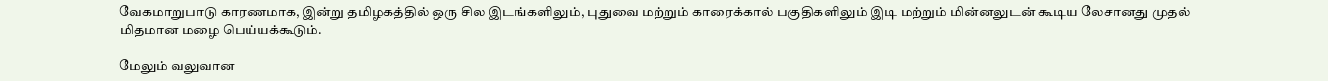வேகமாறுபாடு காரணமாக, இன்று தமிழகத்தில் ஒரு சில இடங்களிலும், புதுவை மற்றும் காரைக்கால் பகுதிகளிலும் இடி மற்றும் மின்னலுடன் கூடிய லேசானது முதல் மிதமான மழை பெய்யக்கூடும்.

மேலும் வலுவான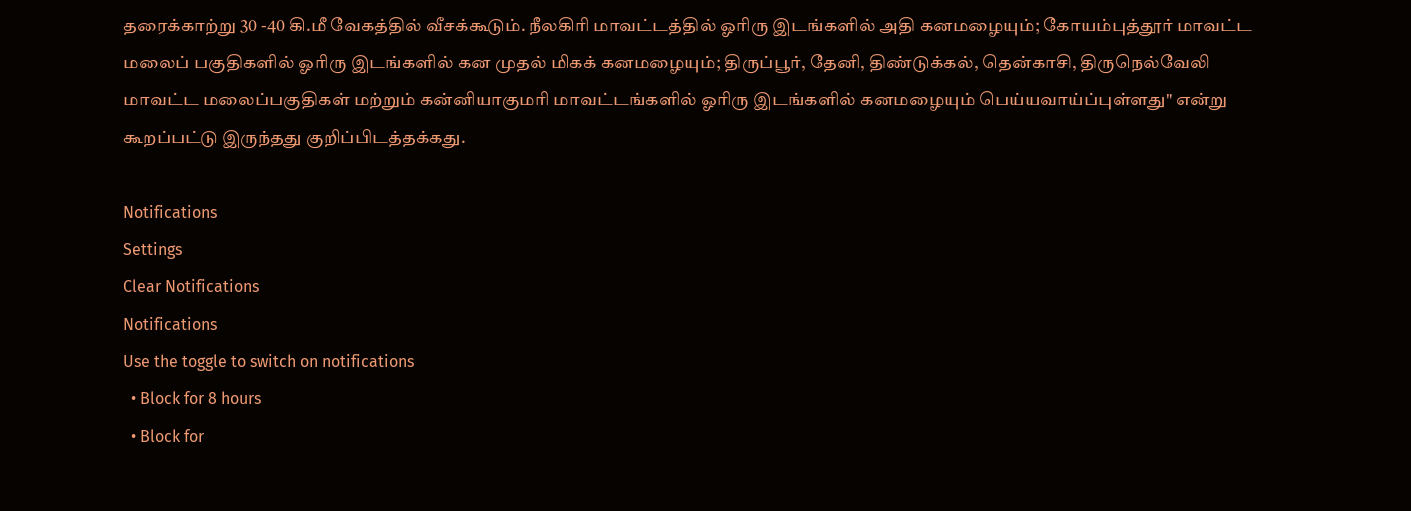தரைக்காற்று 30 -40 கி.மீ வேகத்தில் வீசக்கூடும். நீலகிரி மாவட்டத்தில் ஓரிரு இடங்களில் அதி கனமழையும்; கோயம்புத்தூர் மாவட்ட மலைப் பகுதிகளில் ஓரிரு இடங்களில் கன முதல் மிகக் கனமழையும்; திருப்பூர், தேனி, திண்டுக்கல், தென்காசி, திருநெல்வேலி மாவட்ட மலைப்பகுதிகள் மற்றும் கன்னியாகுமரி மாவட்டங்களில் ஓரிரு இடங்களில் கனமழையும் பெய்யவாய்ப்புள்ளது" என்று கூறப்பட்டு இருந்தது குறிப்பிடத்தக்கது.

Notifications
Settings
Clear Notifications
Notifications
Use the toggle to switch on notifications
  • Block for 8 hours
  • Block for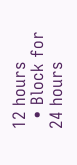12 hours
  • Block for 24 hours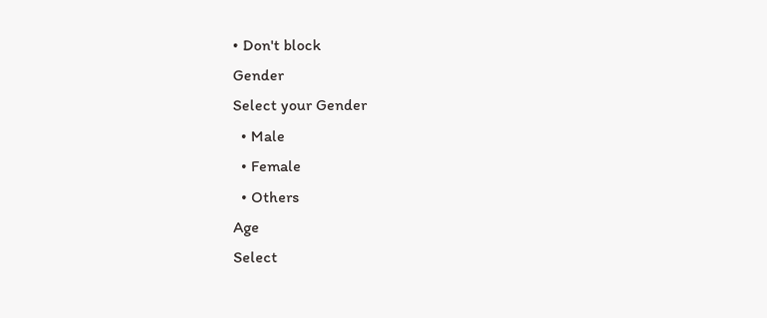• Don't block
Gender
Select your Gender
  • Male
  • Female
  • Others
Age
Select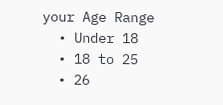your Age Range
  • Under 18
  • 18 to 25
  • 26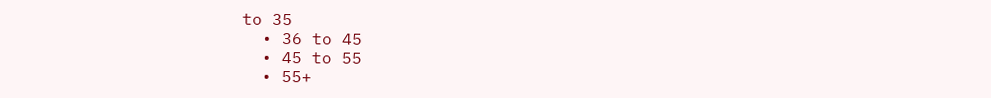to 35
  • 36 to 45
  • 45 to 55
  • 55+